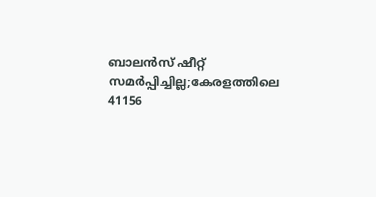ബാലന്‍സ് ഷീറ്റ് സമര്‍പ്പിച്ചില്ല;കേരളത്തിലെ 41156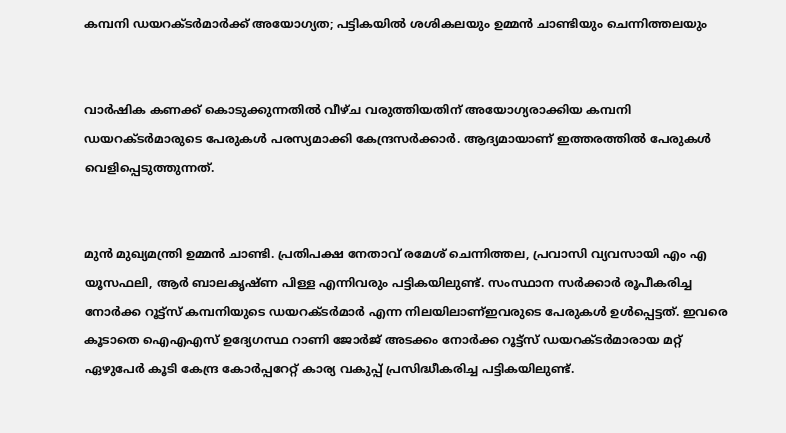കമ്പനി ഡയറക്ടര്‍മാര്‍ക്ക് അയോഗ്യത; പട്ടികയില്‍ ശശികലയും ഉമ്മന്‍ ചാണ്ടിയും ചെന്നിത്തലയും


വാര്‍ഷിക കണക്ക് കൊടുക്കുന്നതില്‍ വീഴ്ച വരുത്തിയതിന് അയോഗ്യരാക്കിയ കമ്പനി ഡയറക്ടര്‍മാരുടെ പേരുകള്‍ പരസ്യമാക്കി കേന്ദ്രസര്‍ക്കാര്‍. ആദ്യമായാണ് ഇത്തരത്തില്‍ പേരുകള്‍ വെളിപ്പെടുത്തുന്നത്.


മുന്‍ മുഖ്യമന്ത്രി ഉമ്മന്‍ ചാണ്ടി. പ്രതിപക്ഷ നേതാവ് രമേശ് ചെന്നിത്തല, പ്രവാസി വ്യവസായി എം എ യൂസഫലി, ആര്‍ ബാലകൃഷ്ണ പിള്ള എന്നിവരും പട്ടികയിലുണ്ട്. സംസ്ഥാന സര്‍ക്കാര്‍ രൂപീകരിച്ച നോര്‍ക്ക റൂട്ട്സ് കമ്പനിയുടെ ഡയറക്ടര്‍മാര്‍ എന്ന നിലയിലാണ്ഇവരുടെ പേരുകള്‍ ഉള്‍പ്പെട്ടത്. ഇവരെ കൂടാതെ ഐഎഎസ് ഉദ്യേഗസ്ഥ റാണി ജോര്‍ജ് അടക്കം നോര്‍ക്ക റൂട്ട്സ് ഡയറക്ടര്‍മാരായ മറ്റ് ഏഴുപേര്‍ കൂടി കേന്ദ്ര കോര്‍പ്പറേറ്റ് കാര്യ വകുപ്പ് പ്രസിദ്ധീകരിച്ച പട്ടികയിലുണ്ട്.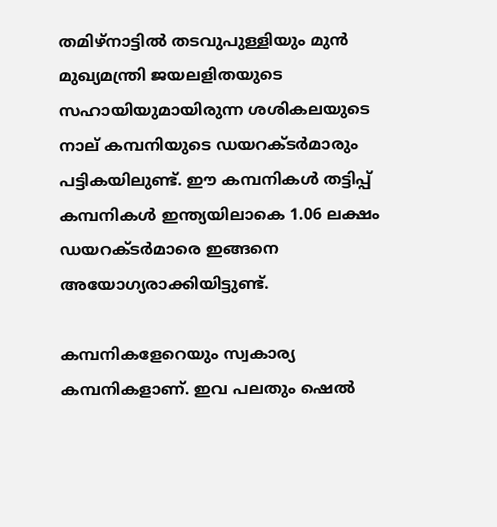തമിഴ്നാട്ടില്‍ തടവുപുള്ളിയും മുന്‍ മുഖ്യമന്ത്രി ജയലളിതയുടെ സഹായിയുമായിരുന്ന ശശികലയുടെ നാല് കമ്പനിയുടെ ഡയറക്ടര്‍മാരും പട്ടികയിലുണ്ട്. ഈ കമ്പനികള്‍ തട്ടിപ്പ് കമ്പനികള്‍ ഇന്ത്യയിലാകെ 1.06 ലക്ഷം ഡയറക്ടര്‍മാരെ ഇങ്ങനെ അയോഗ്യരാക്കിയിട്ടുണ്ട്.

കമ്പനികളേറെയും സ്വകാര്യ കമ്പനികളാണ്. ഇവ പലതും ഷെല്‍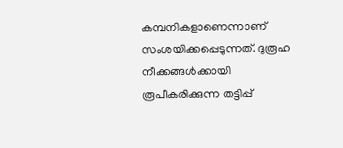കമ്പനികളാണെന്നാണ് സംശയിക്കപ്പെടുന്നത്. ദുരൂഹ നീക്കങ്ങള്‍ക്കായി രൂപീകരിക്കുന്ന തട്ടിപ്പ്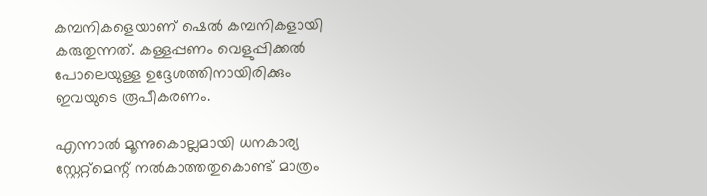കമ്പനികളെയാണ് ഷെല്‍ കമ്പനികളായി കരുതുന്നത്. കള്ളപ്പണം വെളുപ്പിക്കല്‍ പോലെയുള്ള ഉദ്ദേശത്തിനായിരിക്കും ഇവയുടെ രൂപീകരണം.

എന്നാല്‍ മൂന്നുകൊല്ലമായി ധനകാര്യ സ്റ്റേറ്റ്മെന്റ് നല്‍കാത്തതുകൊണ്ട് മാത്രം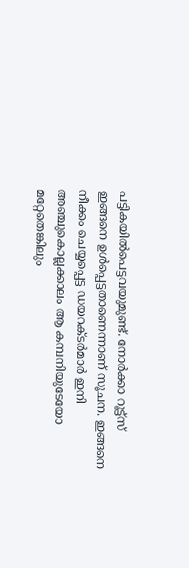പട്ടികയില്‍പെട്ടവയുമുണ്ട്. നോര്‍ക്കാ റൂട്ട്സ് ഇങ്ങനെ ഉള്‍പ്പെട്ടതാണെന്നാണ് സൂചന. ഇങ്ങനെ നീക്കം ചെയ്യപ്പെട്ട ഡയറക്ടര്‍മാര്‍ ഇനി അഞ്ചുകൊല്ലക്കാലം ആ കമ്പനിയുടേയോ മറ്റേതെങ്കിലും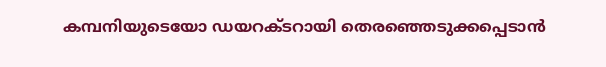കമ്പനിയുടെയോ ഡയറക്ടറായി തെരഞ്ഞെടുക്കപ്പെടാന്‍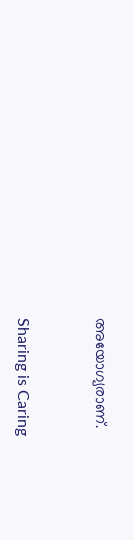അയോഗ്യരാണ്.



Sharing is Caring